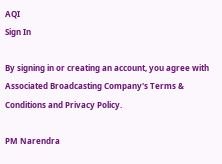AQI
Sign In

By signing in or creating an account, you agree with Associated Broadcasting Company's Terms & Conditions and Privacy Policy.

PM Narendra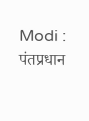Modi : पंतप्रधान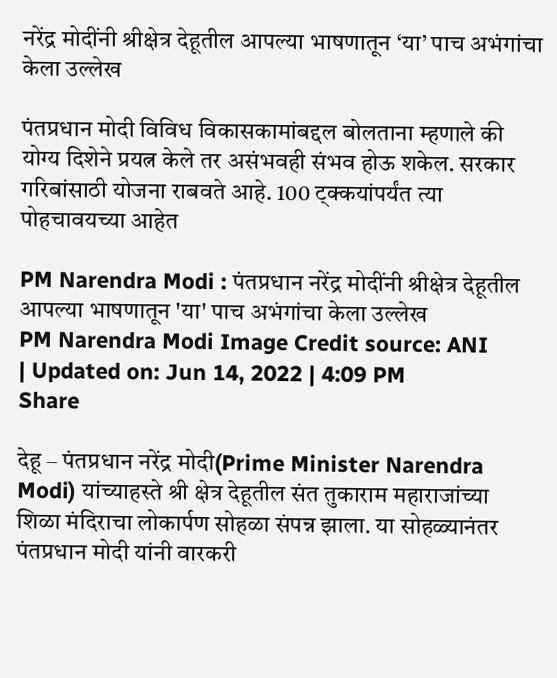नरेंद्र मोदींनी श्रीक्षेत्र देहूतील आपल्या भाषणातून ‘या’ पाच अभंगांचा केला उल्लेख

पंतप्रधान मोदी विविध विकासकामांबद्दल बोलताना म्हणाले की योग्य दिशेने प्रयत्न केले तर असंभवही संभव होऊ शकेल. सरकार गरिबांसाठी योजना राबवते आहे. 100 ट्क्कयांपर्यंत त्या पोहचावयच्या आहेत

PM Narendra Modi : पंतप्रधान नरेंद्र मोदींनी श्रीक्षेत्र देहूतील आपल्या भाषणातून 'या' पाच अभंगांचा केला उल्लेख
PM Narendra Modi Image Credit source: ANI
| Updated on: Jun 14, 2022 | 4:09 PM
Share

देहू – पंतप्रधान नरेंद्र मोदी(Prime Minister Narendra Modi) यांच्याहस्ते श्री क्षेत्र देहूतील संत तुकाराम महाराजांच्या शिळा मंदिराचा लोकार्पण सोहळा संपन्न झाला. या सोहळ्यानंतर पंतप्रधान मोदी यांनी वारकरी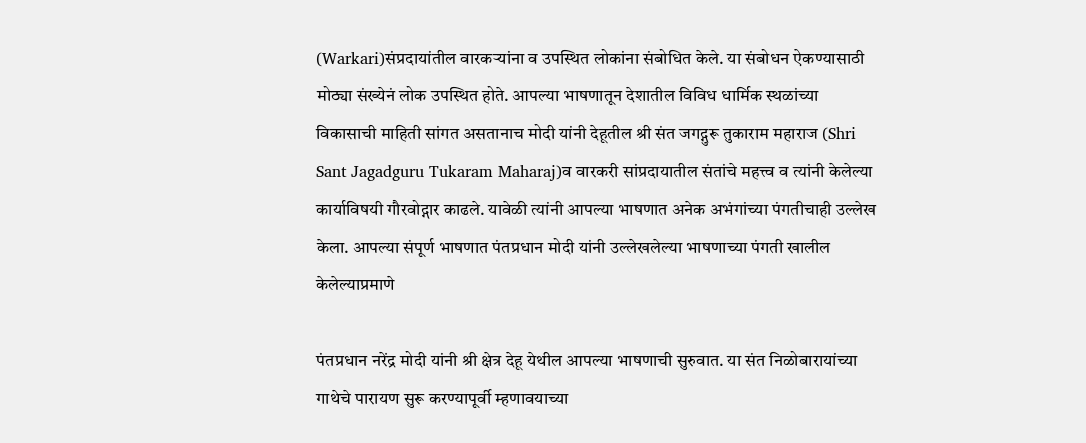(Warkari)संप्रदायांतील वारकऱ्यांना व उपस्थित लोकांना संबोधित केले. या संबोधन ऐकण्यासाठी मोठ्या संख्येनं लोक उपस्थित होते. आपल्या भाषणातून देशातील विविध धार्मिक स्थळांच्या विकासाची माहिती सांगत असतानाच मोदी यांनी देहूतील श्री संत जगद्गुरू तुकाराम महाराज (Shri Sant Jagadguru Tukaram Maharaj)व वारकरी सांप्रदायातील संतांचे महत्त्व व त्यांनी केलेल्या कार्याविषयी गौरवोद्गार काढले. यावेळी त्यांनी आपल्या भाषणात अनेक अभंगांच्या पंगतीचाही उल्लेख केला. आपल्या संपूर्ण भाषणात पंतप्रधान मोदी यांनी उल्लेखलेल्या भाषणाच्या पंगती खालील केलेल्याप्रमाणे

पंतप्रधान नरेंद्र मोदी यांनी श्री क्षेत्र देहू येथील आपल्या भाषणाची सुरुवात. या संत निळोबारायांच्या गाथेचे पारायण सुरू करण्यापूर्वी म्हणावयाच्या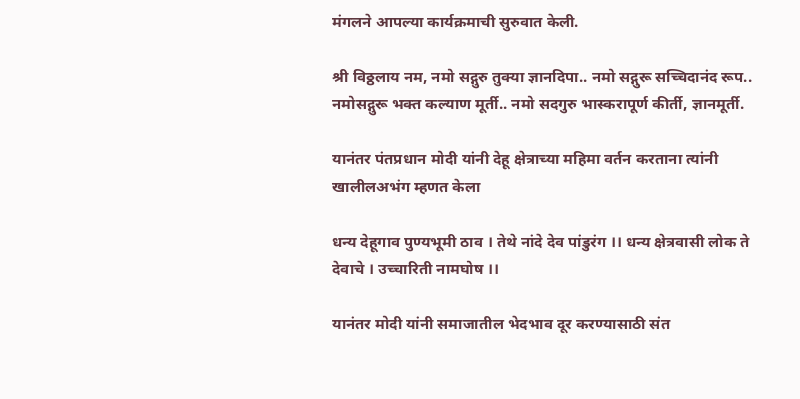मंगलने आपल्या कार्यक्रमाची सुरुवात केली.

श्री विठ्ठलाय नम, नमो सद्गुरु तुक्या ज्ञानदिपा.. नमो सद्गुरू सच्चिदानंद रूप.. नमोसद्गुरू भक्त कल्याण मूर्ती.. नमो सदगुरु भास्करापूर्ण कीर्ती, ज्ञानमूर्ती.

यानंतर पंतप्रधान मोदी यांनी देहू क्षेत्राच्या महिमा वर्तन करताना त्यांनी खालीलअभंग म्हणत केला

धन्य देहूगाव पुण्यभूमी ठाव । तेथे नांदे देव पांडुरंग ।। धन्य क्षेत्रवासी लोक ते देवाचे । उच्चारिती नामघोष ।।

यानंतर मोदी यांनी समाजातील भेदभाव दूर करण्यासाठी संत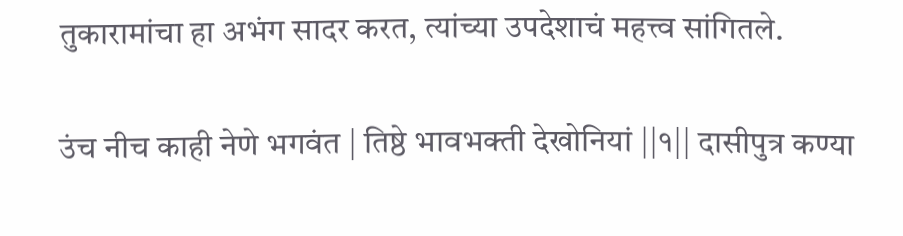तुकारामांचा हा अभंग सादर करत, त्यांच्या उपदेशाचं महत्त्व सांगितले.

उंच नीच काही नेणे भगवंत | तिष्ठे भावभक्ती देखोनियां ||१|| दासीपुत्र कण्या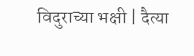विदुराच्या भक्षी | दैत्या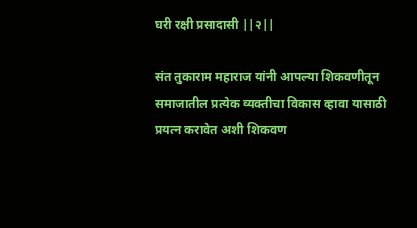घरी रक्षी प्रसादासी ||२||

संत तुकाराम महाराज यांनी आपल्या शिकवणीतून समाजातील प्रत्येक व्यक्तीचा विकास व्हावा यासाठी प्रयत्न करावेत अशी शिकवण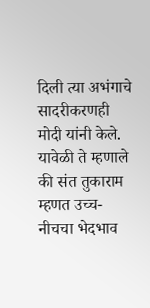दिली त्या अभंगाचे सादरीकरणही मोदी यांनी केले. यावेळी ते म्हणाले की संत तुकाराम म्हणत उच्च-नीचचा भेदभाव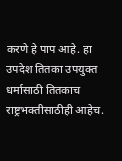करणे हे पाप आहे. हा उपदेश तितका उपयुक्त धर्मासाठी तितकाच राष्ट्रभक्तीसाठीही आहेच.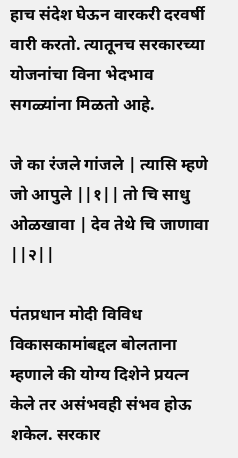हाच संदेश घेऊन वारकरी दरवर्षी वारी करतो. त्यातूनच सरकारच्या योजनांचा विना भेदभाव सगळ्यांना मिळतो आहे.

जे का रंजले गांजले | त्यासि म्हणे जो आपुले ||१|| तो चि साधु ओळखावा | देव तेथे चि जाणावा ||२||

पंतप्रधान मोदी विविध विकासकामांबद्दल बोलताना म्हणाले की योग्य दिशेने प्रयत्न केले तर असंभवही संभव होऊ शकेल. सरकार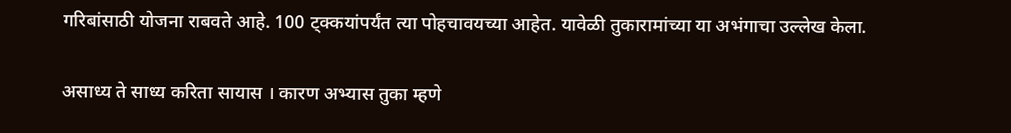गरिबांसाठी योजना राबवते आहे. 100 ट्क्कयांपर्यंत त्या पोहचावयच्या आहेत. यावेळी तुकारामांच्या या अभंगाचा उल्लेख केला.

असाध्य ते साध्य करिता सायास । कारण अभ्यास तुका म्हणे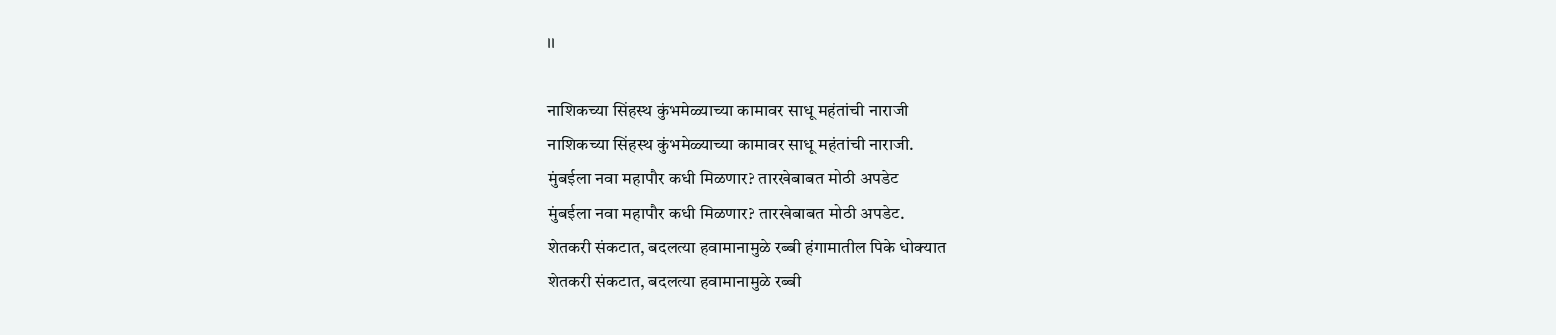।।

नाशिकच्या सिंहस्थ कुंभमेळ्याच्या कामावर साधू महंतांची नाराजी
नाशिकच्या सिंहस्थ कुंभमेळ्याच्या कामावर साधू महंतांची नाराजी.
मुंबईला नवा महापौर कधी मिळणार? तारखेबाबत मोठी अपडेट
मुंबईला नवा महापौर कधी मिळणार? तारखेबाबत मोठी अपडेट.
शेतकरी संकटात, बदलत्या हवामानामुळे रब्बी हंगामातील पिके धोक्यात
शेतकरी संकटात, बदलत्या हवामानामुळे रब्बी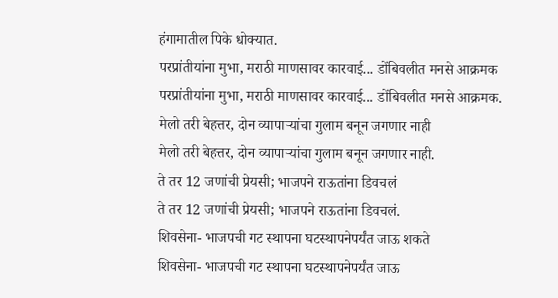हंगामातील पिके धोक्यात.
परप्रांतीयांना मुभा, मराठी माणसावर कारवाई... डोंबिवलीत मनसे आक्रमक
परप्रांतीयांना मुभा, मराठी माणसावर कारवाई... डोंबिवलीत मनसे आक्रमक.
मेलो तरी बेहत्तर, दोन व्यापाऱ्यांचा गुलाम बनून जगणार नाही
मेलो तरी बेहत्तर, दोन व्यापाऱ्यांचा गुलाम बनून जगणार नाही.
ते तर 12 जणांची प्रेयसी; भाजपने राऊतांना डिवचलं
ते तर 12 जणांची प्रेयसी; भाजपने राऊतांना डिवचलं.
शिवसेना- भाजपची गट स्थापना घटस्थापनेपर्यंत जाऊ शकते
शिवसेना- भाजपची गट स्थापना घटस्थापनेपर्यंत जाऊ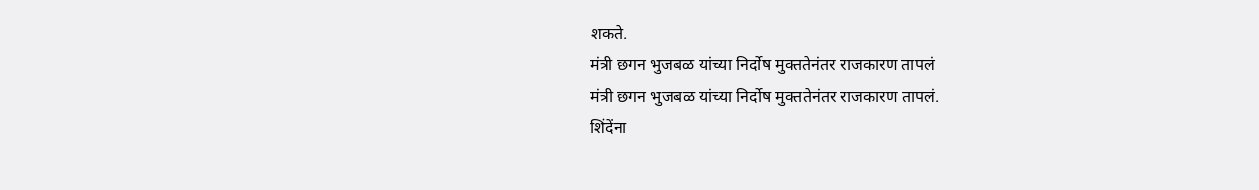शकते.
मंत्री छगन भुजबळ यांच्या निर्दोष मुक्ततेनंतर राजकारण तापलं
मंत्री छगन भुजबळ यांच्या निर्दोष मुक्ततेनंतर राजकारण तापलं.
शिंदेंना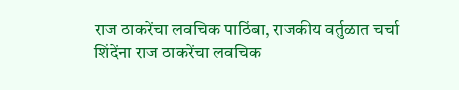राज ठाकरेंचा लवचिक पाठिंबा, राजकीय वर्तुळात चर्चा
शिंदेंना राज ठाकरेंचा लवचिक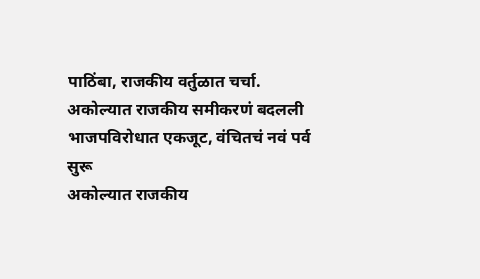पाठिंबा, राजकीय वर्तुळात चर्चा.
अकोल्यात राजकीय समीकरणं बदलली भाजपविरोधात एकजूट, वंचितचं नवं पर्व सुरू
अकोल्यात राजकीय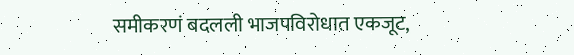समीकरणं बदलली भाजपविरोधात एकजूट,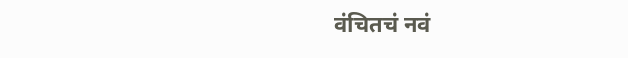वंचितचं नवं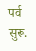पर्व सुरू.